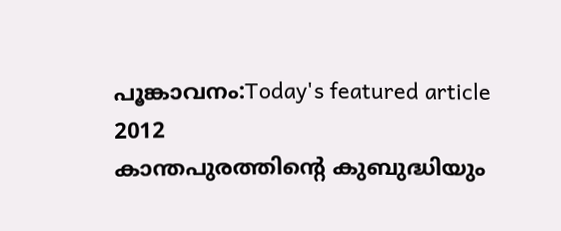പൂങ്കാവനം:Today's featured article
2012
കാന്തപുരത്തിന്റെ കുബുദ്ധിയും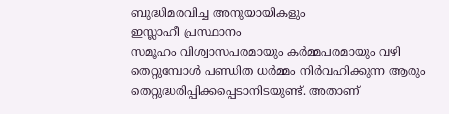ബുദ്ധിമരവിച്ച അനുയായികളും
ഇസ്ലാഹീ പ്രസ്ഥാനം
സമൂഹം വിശ്വാസപരമായും കർമ്മപരമായും വഴി തെറ്റുമ്പോൾ പണ്ഡിത ധർമ്മം നിർവഹിക്കുന്ന ആരും തെറ്റുദ്ധരിപ്പിക്കപ്പെടാനിടയുണ്ട്. അതാണ്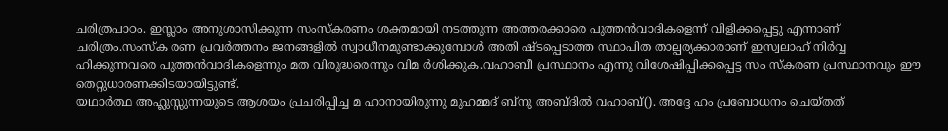ചരിത്രപാഠം. ഇസ്ലാം അനുശാസിക്കുന്ന സംസ്കരണം ശക്തമായി നടത്തുന്ന അത്തരക്കാരെ പുത്തൻവാദികളെന്ന് വിളിക്കപ്പെട്ടു എന്നാണ് ചരിത്രം.സംസ്ക രണ പ്രവർത്തനം ജനങ്ങളിൽ സ്വാധീനമുണ്ടാക്കുമ്പോൾ അതി ഷ്ടപ്പെടാത്ത സ്ഥാപിത താല്പര്യക്കാരാണ് ഇസ്വലാഹ് നിർവ്വ ഹിക്കുന്നവരെ പുത്തൻവാദികളെന്നും മത വിരുദ്ധരെന്നും വിമ ർശിക്കുക.വഹാബീ പ്രസ്ഥാനം എന്നു വിശേഷിപ്പിക്കപ്പെട്ട സം സ്കരണ പ്രസ്ഥാനവും ഈ തെറ്റുധാരണക്കിടയായിട്ടുണ്ട്.
യഥാർത്ഥ അഹ്ലുസ്സുന്നയുടെ ആശയം പ്രചരിപ്പിച്ച മ ഹാനായിരുന്നു മുഹമ്മദ് ബ്നു അബ്ദിൽ വഹാബ്(). അദ്ദേ ഹം പ്രബോധനം ചെയ്തത്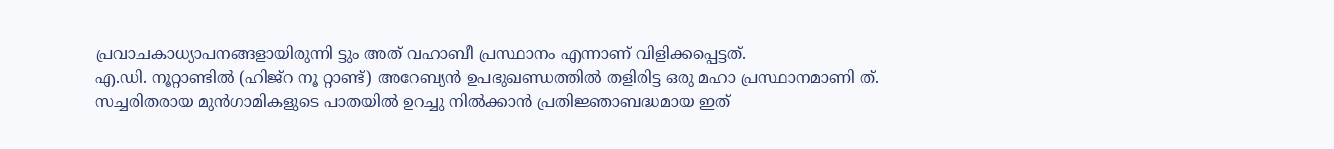പ്രവാചകാധ്യാപനങ്ങളായിരുന്നി ട്ടും അത് വഹാബീ പ്രസ്ഥാനം എന്നാണ് വിളിക്കപ്പെട്ടത്.
എ.ഡി. നൂറ്റാണ്ടിൽ (ഹിജ്റ നൂ റ്റാണ്ട്) അറേബ്യൻ ഉപഭുഖണ്ഡത്തിൽ തളിരിട്ട ഒരു മഹാ പ്രസ്ഥാനമാണി ത്. സച്ചരിതരായ മുൻഗാമികളുടെ പാതയിൽ ഉറച്ചു നിൽക്കാൻ പ്രതിജ്ഞാബദ്ധമായ ഇത്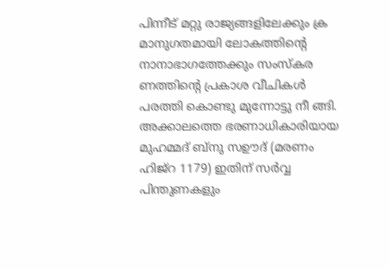പിന്നീട് മറ്റു രാജ്യങ്ങളിലേക്കും ക്ര മാനുഗതമായി ലോകത്തിന്റെ നാനാഭാഗത്തേക്കും സംസ്കര ണത്തിന്റെ പ്രകാശ വീചികൾ പരത്തി കൊണ്ടു മുന്നോട്ടു നീ ങ്ങി. അക്കാലത്തെ ഭരണാധികാരിയായ മുഹമ്മദ് ബ്നു സഊദ് (മരണം ഹിജ്റ 1179) ഇതിന് സർവ്വ പിന്തുണകളും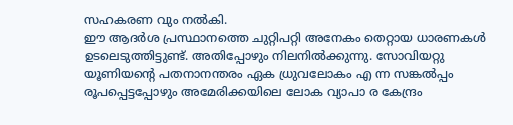സഹകരണ വും നൽകി.
ഈ ആദർശ പ്രസ്ഥാനത്തെ ചുറ്റിപറ്റി അനേകം തെറ്റായ ധാരണകൾ ഉടലെടുത്തിട്ടുണ്ട്. അതിപ്പോഴും നിലനിൽക്കുന്നു. സോവിയറ്റു യൂണിയന്റെ പതനാനന്തരം ഏക ധ്രുവലോകം എ ന്ന സങ്കൽപ്പം രൂപപ്പെട്ടപ്പോഴും അമേരിക്കയിലെ ലോക വ്യാപാ ര കേന്ദ്രം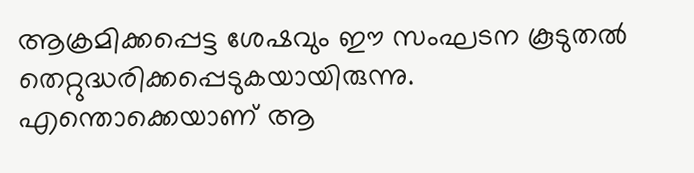ആക്രമിക്കപ്പെട്ട ശേഷവും ഈ സംഘടന കൂടുതൽ തെറ്റുദ്ധരിക്കപ്പെടുകയായിരുന്നു.
എന്തൊക്കെയാണ് ആ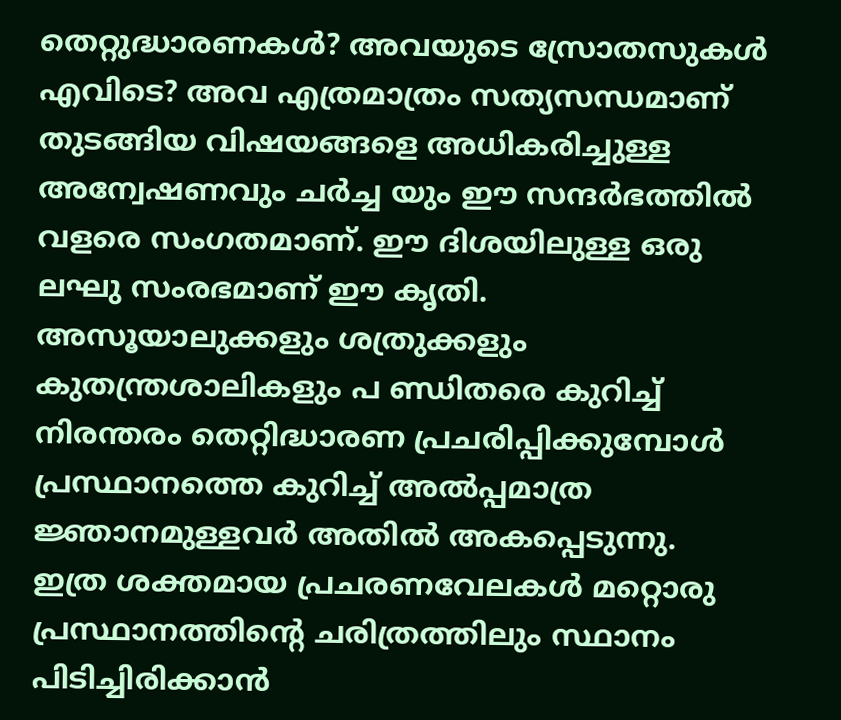തെറ്റുദ്ധാരണകൾ? അവയുടെ സ്രോതസുകൾ എവിടെ? അവ എത്രമാത്രം സത്യസന്ധമാണ് തുടങ്ങിയ വിഷയങ്ങളെ അധികരിച്ചുള്ള അന്വേഷണവും ചർച്ച യും ഈ സന്ദർഭത്തിൽ വളരെ സംഗതമാണ്. ഈ ദിശയിലുള്ള ഒരു ലഘു സംരഭമാണ് ഈ കൃതി.
അസൂയാലുക്കളും ശത്രുക്കളും കുതന്ത്രശാലികളും പ ണ്ഡിതരെ കുറിച്ച് നിരന്തരം തെറ്റിദ്ധാരണ പ്രചരിപ്പിക്കുമ്പോൾ പ്രസ്ഥാനത്തെ കുറിച്ച് അൽപ്പമാത്ര ജ്ഞാനമുള്ളവർ അതിൽ അകപ്പെടുന്നു.
ഇത്ര ശക്തമായ പ്രചരണവേലകൾ മറ്റൊരു പ്രസ്ഥാനത്തിന്റെ ചരിത്രത്തിലും സ്ഥാനം പിടിച്ചിരിക്കാൻ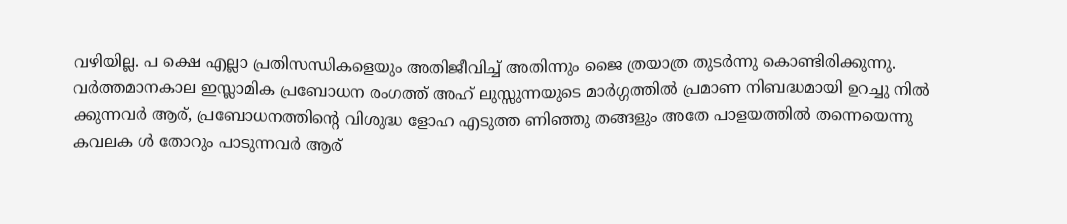വഴിയില്ല. പ ക്ഷെ എല്ലാ പ്രതിസന്ധികളെയും അതിജീവിച്ച് അതിന്നും ജൈ ത്രയാത്ര തുടർന്നു കൊണ്ടിരിക്കുന്നു.
വർത്തമാനകാല ഇസ്ലാമിക പ്രബോധന രംഗത്ത് അഹ് ലുസ്സുന്നയുടെ മാർഗ്ഗത്തിൽ പ്രമാണ നിബദ്ധമായി ഉറച്ചു നിൽ ക്കുന്നവർ ആര്, പ്രബോധനത്തിന്റെ വിശുദ്ധ ളോഹ എടുത്ത ണിഞ്ഞു തങ്ങളും അതേ പാളയത്തിൽ തന്നെയെന്നു കവലക ൾ തോറും പാടുന്നവർ ആര്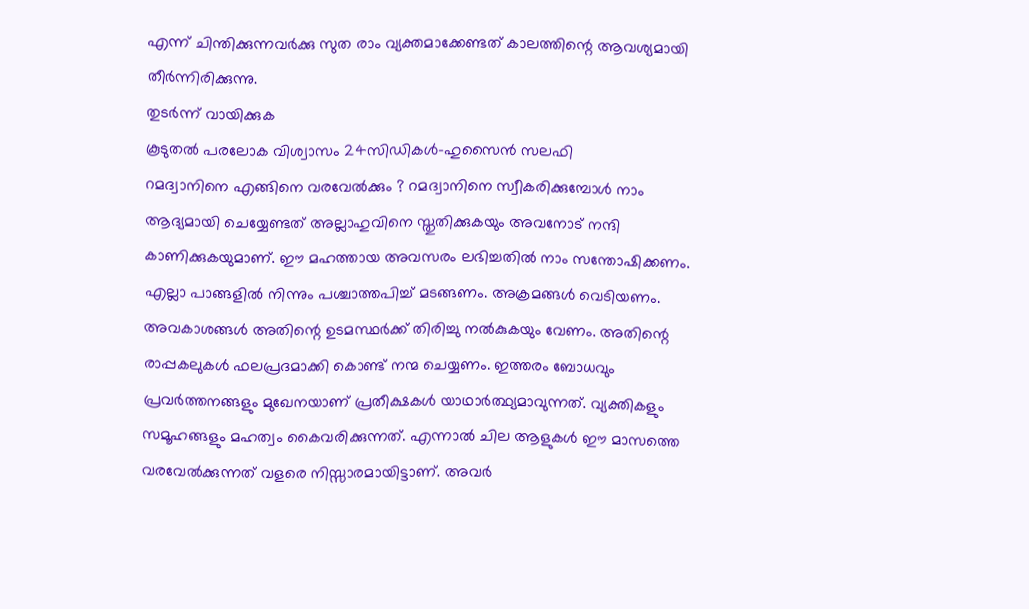എന്ന് ചിന്തിക്കുന്നവർക്കു സുത രാം വ്യക്തമാക്കേണ്ടത് കാലത്തിന്റെ ആവശ്യമായി തീർന്നിരിക്കുന്നു.
തുടർന്ന് വായിക്കുക
കൂടുതൽ പരലോക വിശ്വാസം 24സിഡികൾ-ഹുസൈൻ സലഫി
റമദ്വാനിനെ എങ്ങിനെ വരവേൽക്കും ? റമദ്വാനിനെ സ്വീകരിക്കുമ്പോൾ നാം ആദ്യമായി ചെയ്യേണ്ടത് അല്ലാഹുവിനെ സ്തുതിക്കുകയും അവനോട് നന്ദി കാണിക്കുകയുമാണ്. ഈ മഹത്തായ അവസരം ലഭിച്ചതിൽ നാം സന്തോഷിക്കണം. എല്ലാ പാങ്ങളിൽ നിന്നും പശ്ചാത്തപിച്ച് മടങ്ങണം. അക്രമങ്ങൾ വെടിയണം. അവകാശങ്ങൾ അതിന്റെ ഉടമസ്ഥർക്ക് തിരിച്ചു നൽകുകയും വേണം. അതിന്റെ രാപ്പകലുകൾ ഫലപ്രദമാക്കി കൊണ്ട് നന്മ ചെയ്യണം. ഇത്തരം ബോധവും പ്രവർത്തനങ്ങളും മുഖേനയാണ് പ്രതീക്ഷകൾ യാഥാർത്ഥ്യമാവുന്നത്. വ്യക്തികളും സമൂഹങ്ങളും മഹത്വം കൈവരിക്കുന്നത്. എന്നാൽ ചില ആളുകൾ ഈ മാസത്തെ വരവേൽക്കുന്നത് വളരെ നിസ്സാരമായിട്ടാണ്. അവർ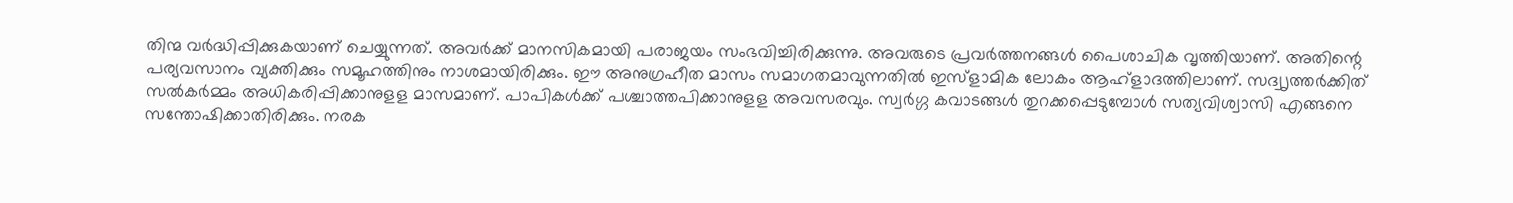തിന്മ വർദ്ധിപ്പിക്കുകയാണ് ചെയ്യുന്നത്. അവർക്ക് മാനസികമായി പരാജയം സംഭവിച്ചിരിക്കുന്നു. അവരുടെ പ്രവർത്തനങ്ങൾ പൈശാചിക വൃത്തിയാണ്. അതിന്റെ പര്യവസാനം വ്യക്തിക്കും സമൂഹത്തിനും നാശമായിരിക്കും. ഈ അനുഗ്രഹീത മാസം സമാഗതമാവുന്നതിൽ ഇസ്ളാമിക ലോകം ആഹ്ളാദത്തിലാണ്. സദ്വൃത്തർക്കിത് സൽകർമ്മം അധികരിപ്പിക്കാനുളള മാസമാണ്. പാപികൾക്ക് പശ്ചാത്തപിക്കാനുളള അവസരവും. സ്വർഗ്ഗ കവാടങ്ങൾ തുറക്കപ്പെടുമ്പോൾ സത്യവിശ്വാസി എങ്ങനെ സന്തോഷിക്കാതിരിക്കും. നരക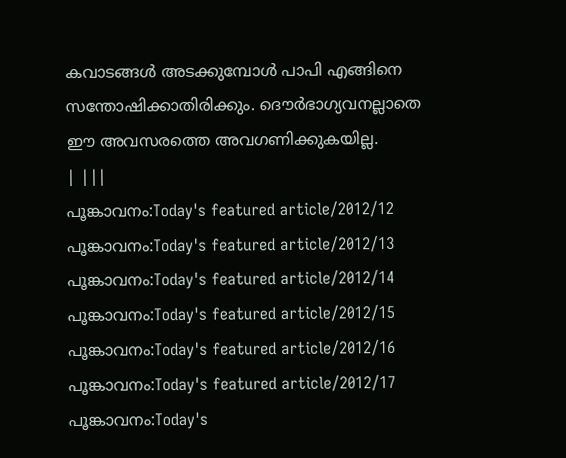കവാടങ്ങൾ അടക്കുമ്പോൾ പാപി എങ്ങിനെ സന്തോഷിക്കാതിരിക്കും. ദൌർഭാഗ്യവനല്ലാതെ ഈ അവസരത്തെ അവഗണിക്കുകയില്ല.
| |||
പൂങ്കാവനം:Today's featured article/2012/12 പൂങ്കാവനം:Today's featured article/2012/13 പൂങ്കാവനം:Today's featured article/2012/14 പൂങ്കാവനം:Today's featured article/2012/15 പൂങ്കാവനം:Today's featured article/2012/16 പൂങ്കാവനം:Today's featured article/2012/17 പൂങ്കാവനം:Today's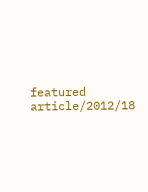featured article/2012/18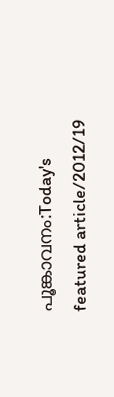പൂങ്കാവനം:Today's featured article/2012/19